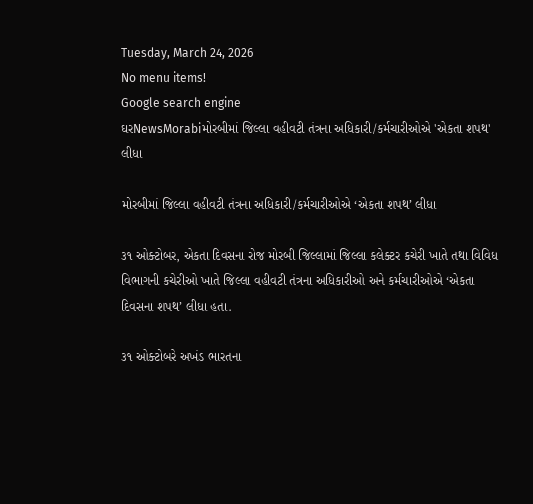Tuesday, March 24, 2026
No menu items!
Google search engine
ઘરNewsMorabiમોરબીમાં જિલ્લા વહીવટી તંત્રના અધિકારી/કર્મચારીઓએ 'એકતા શપથ' લીધા

મોરબીમાં જિલ્લા વહીવટી તંત્રના અધિકારી/કર્મચારીઓએ ‘એકતા શપથ’ લીધા

૩૧ ઓક્ટોબર, એકતા દિવસના રોજ મોરબી જિલ્લામાં જિલ્લા કલેક્ટર કચેરી ખાતે તથા વિવિધ વિભાગની કચેરીઓ ખાતે જિલ્લા વહીવટી તંત્રના અધિકારીઓ અને કર્મચારીઓએ ‘એકતા દિવસના શપથ’ લીધા હતા.

૩૧ ઓક્ટોબરે અખંડ ભારતના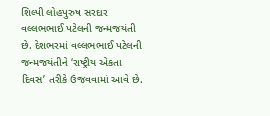શિલ્પી લોહપુરુષ સરદાર વલ્લભભાઈ પટેલની જન્મજયંતી છે. દેશભરમાં વલ્લભભાઈ પટેલની જન્મજયંતીને ‘રાષ્ટ્રીય એકતા દિવસ’ તરીકે ઉજવવામાં આવે છે.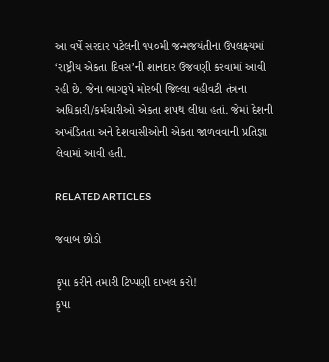આ વર્ષે સરદાર પટેલની ૧૫૦મી જન્મજયંતીના ઉપલક્ષ્યમાં ‘રાષ્ટ્રીય એકતા દિવસ’ની શાનદાર ઉજવણી કરવામાં આવી રહી છે. જેના ભાગરૂપે મોરબી જિલ્લા વહીવટી તંત્રના અધિકારી/કર્મચારીઓ એકતા શપથ લીધા હતાં. જેમાં દેશની અખંડિતતા અને દેશવાસીઓની એકતા જાળવવાની પ્રતિજ્ઞા લેવામાં આવી હતી.

RELATED ARTICLES

જવાબ છોડો

કૃપા કરીને તમારી ટિપ્પણી દાખલ કરો!
કૃપા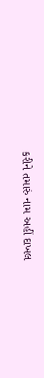કરીને તમારું નામ અહીં દાખલ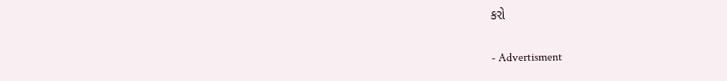કરો

- Advertisment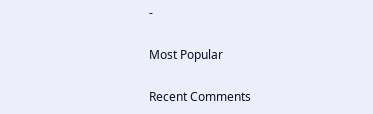-

Most Popular

Recent Comments